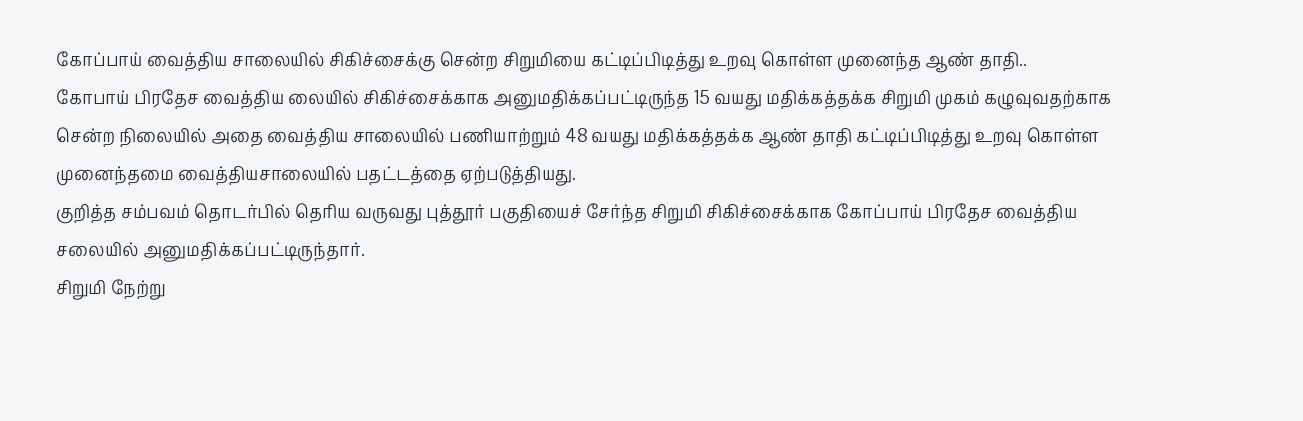கோப்பாய் வைத்திய சாலையில் சிகிச்சைக்கு சென்ற சிறுமியை கட்டிப்பிடித்து உறவு கொள்ள முனைந்த ஆண் தாதி..
கோபாய் பிரதேச வைத்திய லையில் சிகிச்சைக்காக அனுமதிக்கப்பட்டிருந்த 15 வயது மதிக்கத்தக்க சிறுமி முகம் கழுவுவதற்காக சென்ற நிலையில் அதை வைத்திய சாலையில் பணியாற்றும் 48 வயது மதிக்கத்தக்க ஆண் தாதி கட்டிப்பிடித்து உறவு கொள்ள முனைந்தமை வைத்தியசாலையில் பதட்டத்தை ஏற்படுத்தியது.
குறித்த சம்பவம் தொடர்பில் தெரிய வருவது புத்தூர் பகுதியைச் சேர்ந்த சிறுமி சிகிச்சைக்காக கோப்பாய் பிரதேச வைத்திய சலையில் அனுமதிக்கப்பட்டிருந்தார்.
சிறுமி நேற்று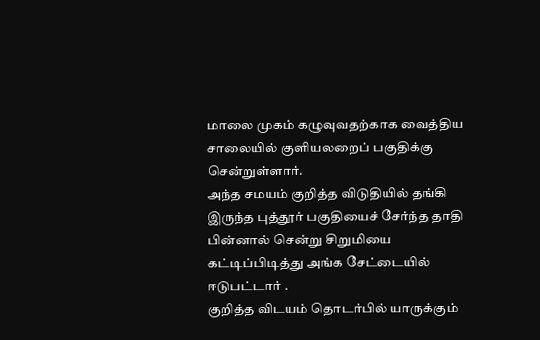மாலை முகம் கழுவுவதற்காக வைத்திய சாலையில் குளியலறைப் பகுதிக்கு சென்றுள்ளார்.
அந்த சமயம் குறித்த விடுதியில் தங்கி இருந்த புத்தூர் பகுதியைச் சேர்ந்த தாதி பின்னால் சென்று சிறுமியை கட்டிப்பிடித்து அங்க சேட்டையில் ஈடுபட்டார் .
குறித்த விடயம் தொடர்பில் யாருக்கும்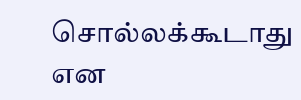சொல்லக்கூடாது என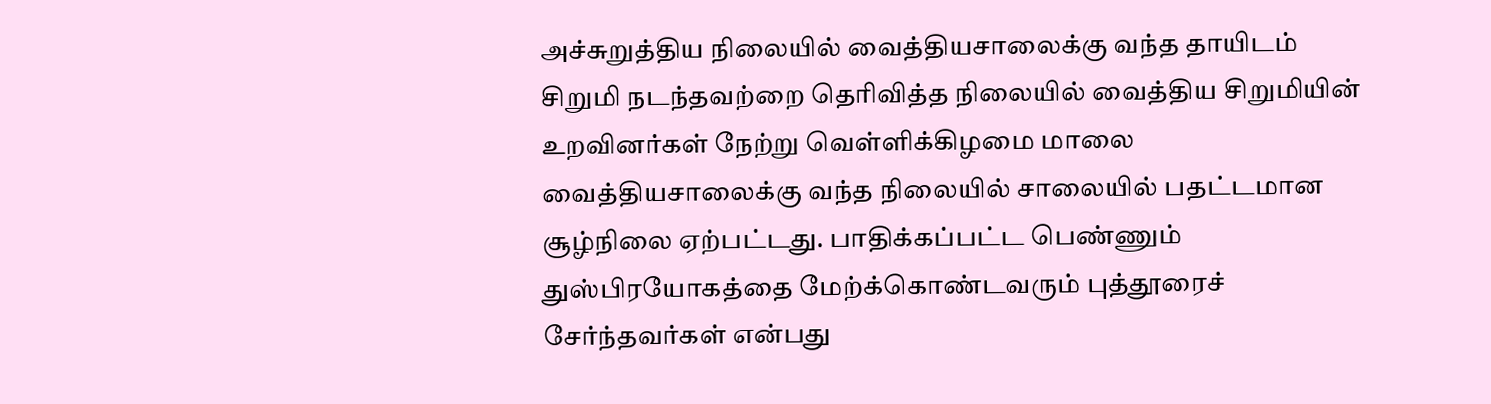அச்சுறுத்திய நிலையில் வைத்தியசாலைக்கு வந்த தாயிடம் சிறுமி நடந்தவற்றை தெரிவித்த நிலையில் வைத்திய சிறுமியின் உறவினர்கள் நேற்று வெள்ளிக்கிழமை மாலை வைத்தியசாலைக்கு வந்த நிலையில் சாலையில் பதட்டமான சூழ்நிலை ஏற்பட்டது. பாதிக்கப்பட்ட பெண்ணும் துஸ்பிரயோகத்தை மேற்க்கொண்டவரும் புத்தூரைச் சேர்ந்தவர்கள் என்பது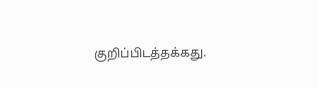குறிப்பிடத்தக்கது.